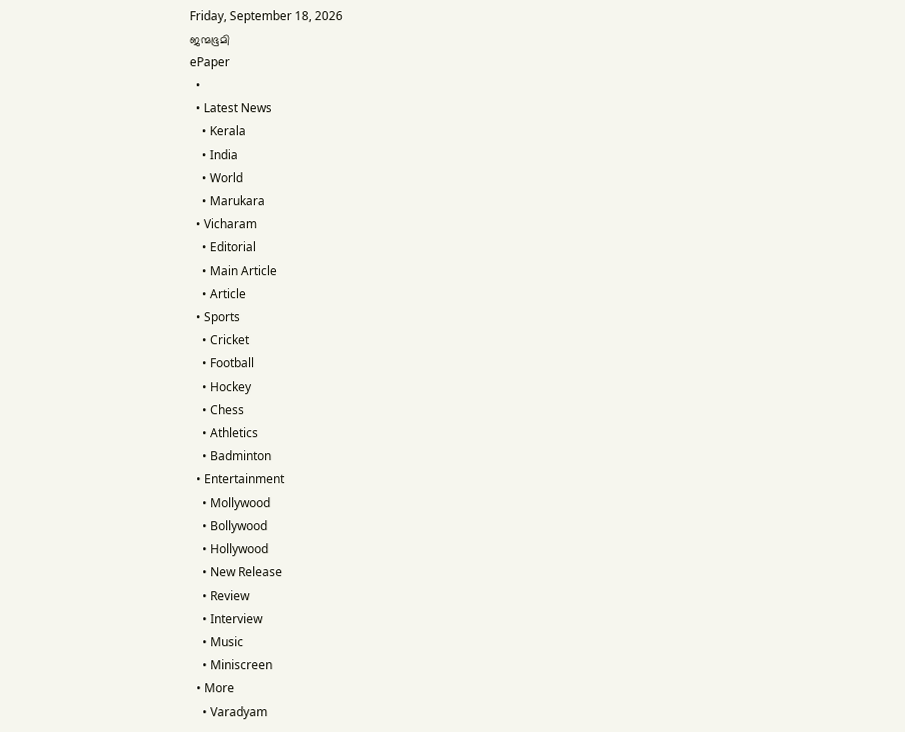Friday, September 18, 2026
ജന്മഭൂമി
ePaper
  •
  • Latest News
    • Kerala
    • India
    • World
    • Marukara
  • Vicharam
    • Editorial
    • Main Article
    • Article
  • Sports
    • Cricket
    • Football
    • Hockey
    • Chess
    • Athletics
    • Badminton
  • Entertainment
    • Mollywood
    • Bollywood
    • Hollywood
    • New Release
    • Review
    • Interview
    • Music
    • Miniscreen
  • More
    • Varadyam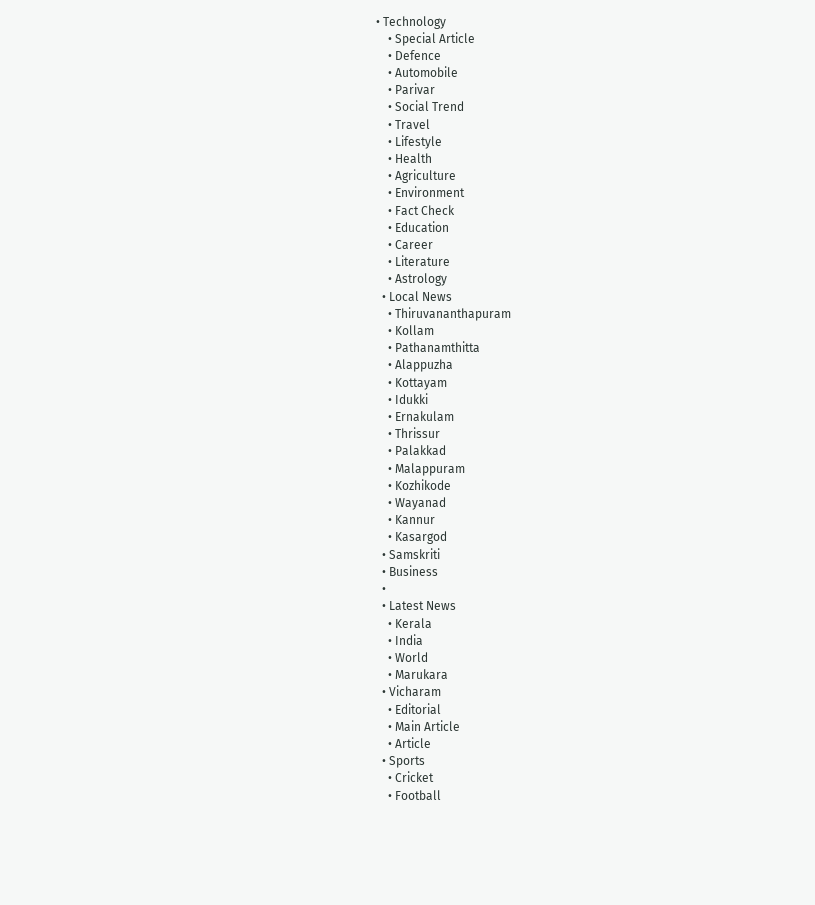• Technology
    • Special Article
    • Defence
    • Automobile
    • Parivar
    • Social Trend
    • Travel
    • Lifestyle
    • Health
    • Agriculture
    • Environment
    • Fact Check
    • Education
    • Career
    • Literature
    • Astrology
  • Local News
    • Thiruvananthapuram
    • Kollam
    • Pathanamthitta
    • Alappuzha
    • Kottayam
    • Idukki
    • Ernakulam
    • Thrissur
    • Palakkad
    • Malappuram
    • Kozhikode
    • Wayanad
    • Kannur
    • Kasargod
  • Samskriti
  • Business
  •
  • Latest News
    • Kerala
    • India
    • World
    • Marukara
  • Vicharam
    • Editorial
    • Main Article
    • Article
  • Sports
    • Cricket
    • Football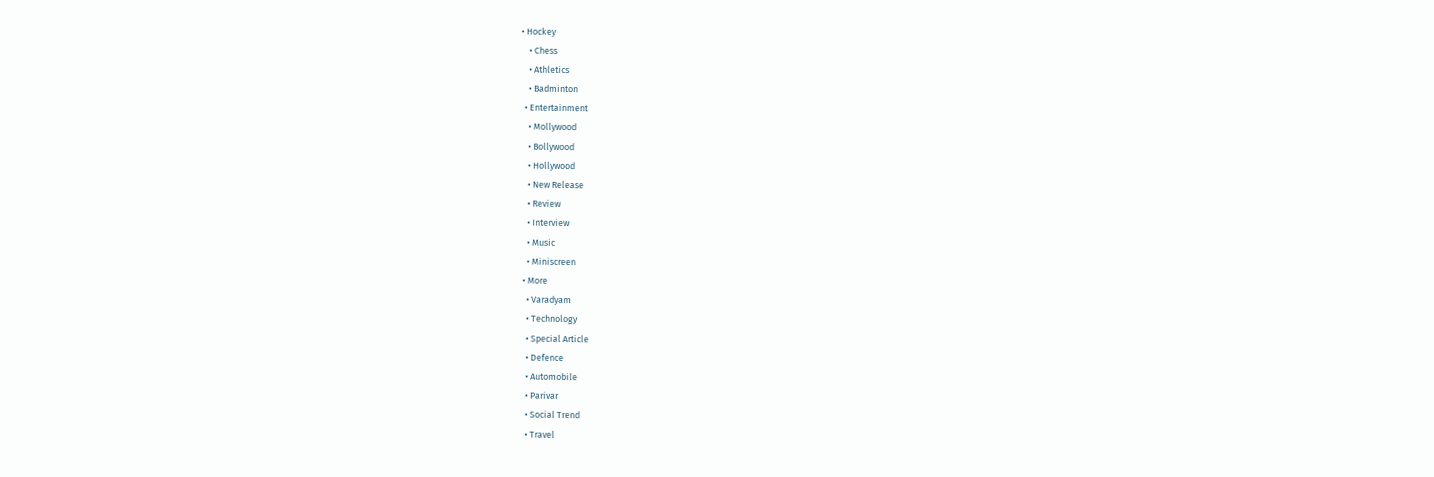• Hockey
    • Chess
    • Athletics
    • Badminton
  • Entertainment
    • Mollywood
    • Bollywood
    • Hollywood
    • New Release
    • Review
    • Interview
    • Music
    • Miniscreen
  • More
    • Varadyam
    • Technology
    • Special Article
    • Defence
    • Automobile
    • Parivar
    • Social Trend
    • Travel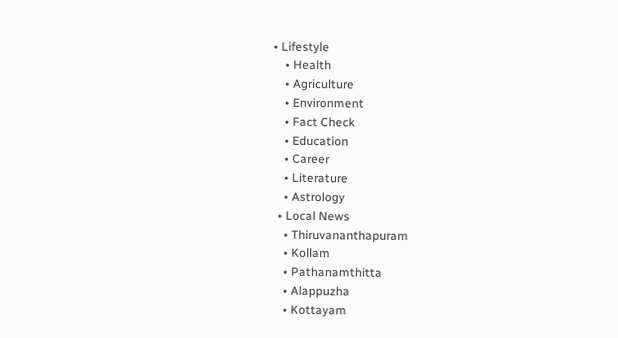• Lifestyle
    • Health
    • Agriculture
    • Environment
    • Fact Check
    • Education
    • Career
    • Literature
    • Astrology
  • Local News
    • Thiruvananthapuram
    • Kollam
    • Pathanamthitta
    • Alappuzha
    • Kottayam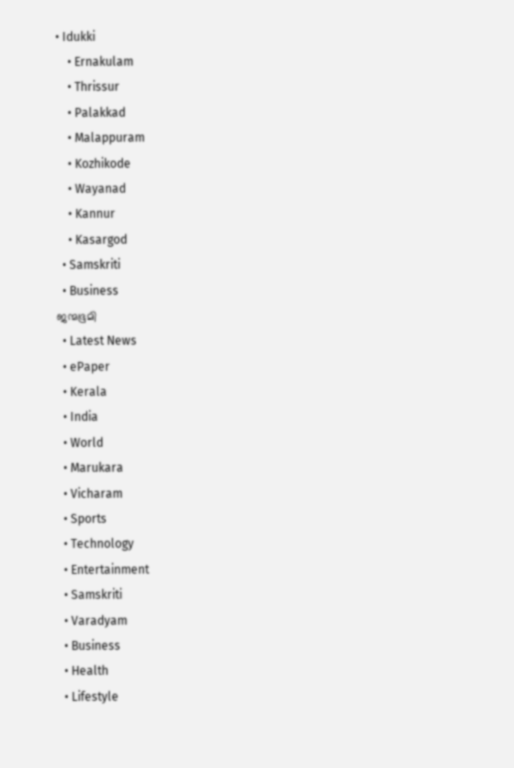• Idukki
    • Ernakulam
    • Thrissur
    • Palakkad
    • Malappuram
    • Kozhikode
    • Wayanad
    • Kannur
    • Kasargod
  • Samskriti
  • Business
ജന്മഭൂമി
  • Latest News
  • ePaper
  • Kerala
  • India
  • World
  • Marukara
  • Vicharam
  • Sports
  • Technology
  • Entertainment
  • Samskriti
  • Varadyam
  • Business
  • Health
  • Lifestyle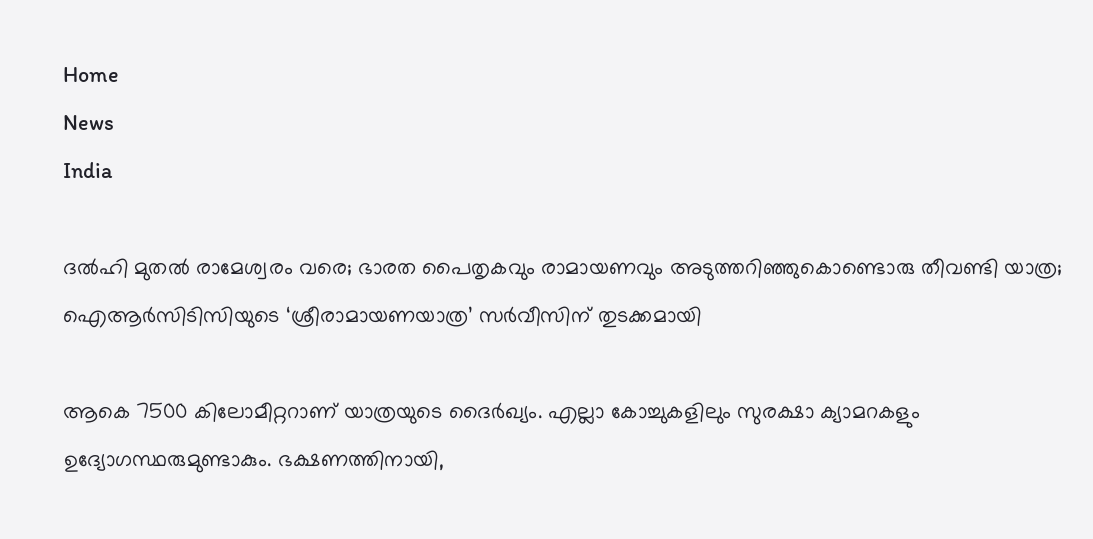Home
News
India

ദല്‍ഹി മുതല്‍ രാമേശ്വരം വരെ; ഭാരത പൈതൃകവും രാമായണവും അടുത്തറിഞ്ഞുകൊണ്ടൊരു തീവണ്ടി യാത്ര; ഐആര്‍സിടിസിയുടെ ‘ശ്രീരാമായണയാത്ര’ സര്‍വീസിന് തുടക്കമായി

ആകെ 7500 കിലോമീറ്ററാണ് യാത്രയുടെ ദൈര്‍ഖ്യം. എല്ലാ കോച്ചുകളിലും സുരക്ഷാ ക്യാമറകളും ഉദ്യോഗസ്ഥരുമുണ്ടാകും. ഭക്ഷണത്തിനായി,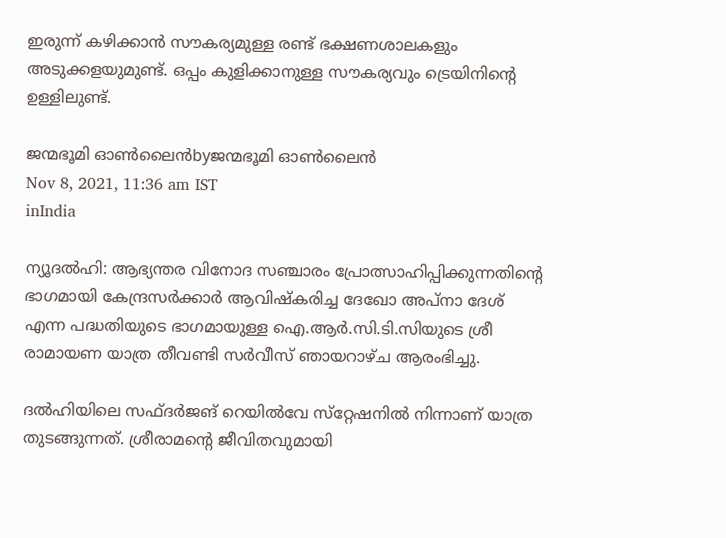ഇരുന്ന് കഴിക്കാന്‍ സൗകര്യമുള്ള രണ്ട് ഭക്ഷണശാലകളും അടുക്കളയുമുണ്ട്. ഒപ്പം കുളിക്കാനുള്ള സൗകര്യവും ട്രെയിനിന്റെ ഉള്ളിലുണ്ട്.

ജന്മഭൂമി ഓണ്‍ലൈന്‍byജന്മഭൂമി ഓണ്‍ലൈന്‍
Nov 8, 2021, 11:36 am IST
inIndia

ന്യൂദല്‍ഹി: ആഭ്യന്തര വിനോദ സഞ്ചാരം പ്രോത്സാഹിപ്പിക്കുന്നതിന്റെ ഭാഗമായി കേന്ദ്രസര്‍ക്കാര്‍ ആവിഷ്‌കരിച്ച ദേഖോ അപ്നാ ദേശ് എന്ന പദ്ധതിയുടെ ഭാഗമായുള്ള ഐ.ആര്‍.സി.ടി.സിയുടെ ശ്രീ രാമായണ യാത്ര തീവണ്ടി സര്‍വീസ് ഞായറാഴ്ച ആരംഭിച്ചു.

ദല്‍ഹിയിലെ സഫ്ദര്‍ജങ് റെയില്‍വേ സ്‌റ്റേഷനില്‍ നിന്നാണ് യാത്ര തുടങ്ങുന്നത്. ശ്രീരാമന്റെ ജീവിതവുമായി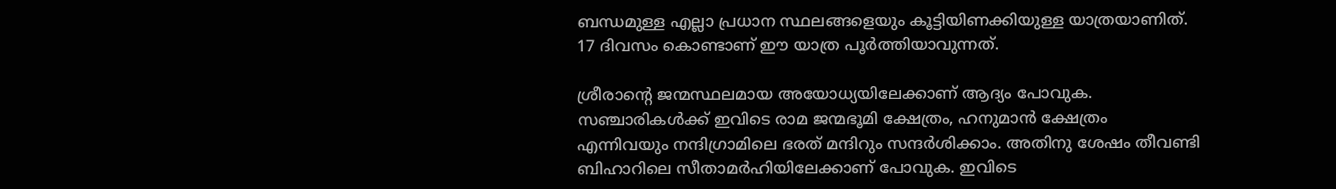ബന്ധമുള്ള എല്ലാ പ്രധാന സ്ഥലങ്ങളെയും കൂട്ടിയിണക്കിയുള്ള യാത്രയാണിത്. 17 ദിവസം കൊണ്ടാണ് ഈ യാത്ര പൂര്‍ത്തിയാവുന്നത്.

ശ്രീരാന്റെ ജന്മസ്ഥലമായ അയോധ്യയിലേക്കാണ് ആദ്യം പോവുക.  സഞ്ചാരികള്‍ക്ക് ഇവിടെ രാമ ജന്മഭൂമി ക്ഷേത്രം, ഹനുമാന്‍ ക്ഷേത്രം എന്നിവയും നന്ദിഗ്രാമിലെ ഭരത് മന്ദിറും സന്ദര്‍ശിക്കാം. അതിനു ശേഷം തീവണ്ടി ബിഹാറിലെ സീതാമര്‍ഹിയിലേക്കാണ് പോവുക. ഇവിടെ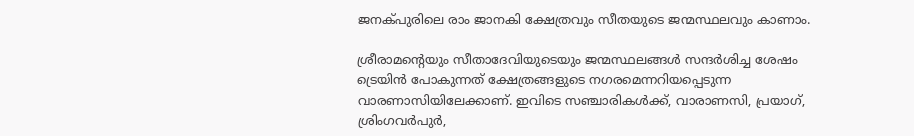ജനക്പുരിലെ രാം ജാനകി ക്ഷേത്രവും സീതയുടെ ജന്മസ്ഥലവും കാണാം.

ശ്രീരാമന്റെയും സീതാദേവിയുടെയും ജന്മസ്ഥലങ്ങള്‍ സന്ദര്‍ശിച്ച ശേഷം ട്രെയിന്‍ പോകുന്നത് ക്ഷേത്രങ്ങളുടെ നഗരമെന്നറിയപ്പെടുന്ന വാരണാസിയിലേക്കാണ്. ഇവിടെ സഞ്ചാരികള്‍ക്ക്, വാരാണസി, പ്രയാഗ്, ശ്രിംഗവര്‍പുര്‍,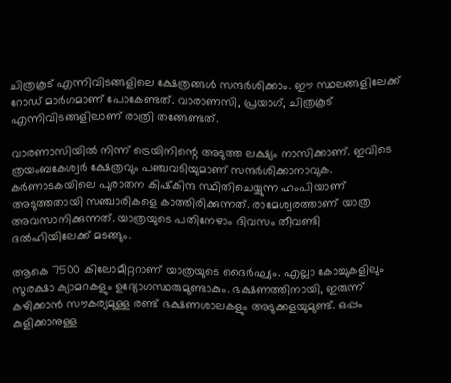ചിത്രകൂട് എന്നിവിടങ്ങളിലെ ക്ഷേത്രങ്ങള്‍ സന്ദര്‍ശിക്കാം. ഈ സ്ഥലങ്ങളിലേക്ക് റോഡ് മാര്‍ഗമാണ് പോകേണ്ടത്. വാരാണസി, പ്രയാഗ്, ചിത്രകൂട് എന്നിവിടങ്ങളിലാണ് രാത്രി തങ്ങേണ്ടത്.

വാരണാസിയില്‍ നിന്ന് ട്രെയിനിന്റെ അടുത്ത ലക്ഷ്യം നാസിക്കാണ്. ഇവിടെ ത്രയംബകേശ്വര്‍ ക്ഷേത്രവും പഞ്ചവടിയുമാണ് സന്ദര്‍ശിക്കാനാവുക. കര്‍ണാടകയിലെ പുരാതന കിഷ്‌കിന്ദ സ്ഥിതിചെയ്യുന്ന ഹംപിയാണ് അടുത്തതായി സഞ്ചാരികളെ കാത്തിരിക്കുന്നത്. രാമേശ്വരത്താണ് യാത്ര അവസാനിക്കുന്നത്. യാത്രയുടെ പതിനേഴാം ദിവസം തീവണ്ടി ദല്‍ഹിയിലേക്ക് മടങ്ങും.

ആകെ 7500 കിലോമീറ്ററാണ് യാത്രയുടെ ദൈര്‍ഘ്യം. എല്ലാ കോച്ചുകളിലും സുരക്ഷാ ക്യാമറകളും ഉദ്യോഗസ്ഥരുമുണ്ടാകും. ഭക്ഷണത്തിനായി, ഇരുന്ന് കഴിക്കാന്‍ സൗകര്യമുള്ള രണ്ട് ഭക്ഷണശാലകളും അടുക്കളയുമുണ്ട്. ഒപ്പം കുളിക്കാനുള്ള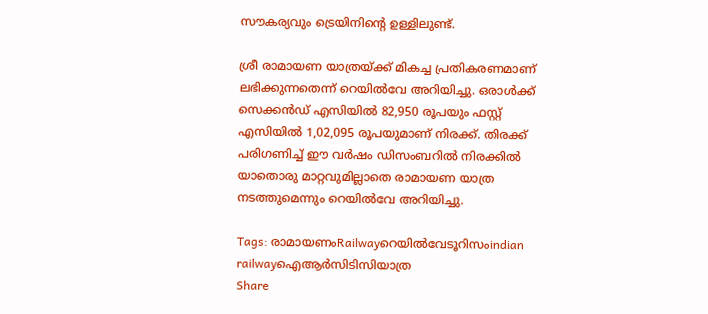സൗകര്യവും ട്രെയിനിന്റെ ഉള്ളിലുണ്ട്.

ശ്രീ രാമായണ യാത്രയ്‌ക്ക് മികച്ച പ്രതികരണമാണ് ലഭിക്കുന്നതെന്ന് റെയില്‍വേ അറിയിച്ചു. ഒരാള്‍ക്ക് സെക്കന്‍ഡ് എസിയില്‍ 82,950 രൂപയും ഫസ്റ്റ് എസിയില്‍ 1,02,095 രൂപയുമാണ് നിരക്ക്. തിരക്ക് പരിഗണിച്ച് ഈ വര്‍ഷം ഡിസംബറില്‍ നിരക്കില്‍ യാതൊരു മാറ്റവുമില്ലാതെ രാമായണ യാത്ര നടത്തുമെന്നും റെയില്‍വേ അറിയിച്ചു.

Tags: രാമായണംRailwayറെയില്‍വേടൂറിസംindian railwayഐആര്‍സിടിസിയാത്ര
Share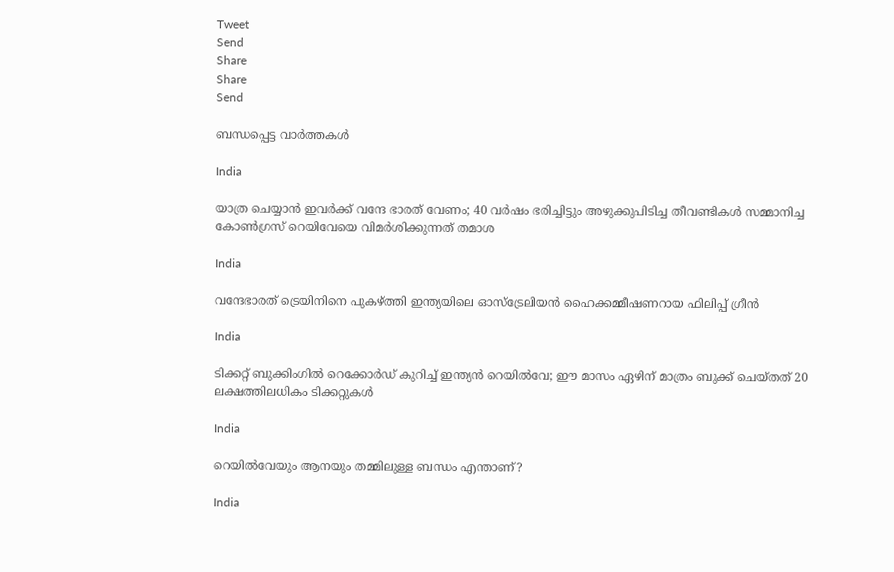Tweet
Send
Share
Share
Send

ബന്ധപ്പെട്ട വാര്‍ത്തകള്‍

India

യാത്ര ചെയ്യാന്‍ ഇവര്‍ക്ക് വന്ദേ ഭാരത് വേണം; 40 വര്‍ഷം ഭരിച്ചിട്ടും അഴുക്കുപിടിച്ച തീവണ്ടികള്‍ സമ്മാനിച്ച കോണ്‍ഗ്രസ് റെയിവേയെ വിമര്‍ശിക്കുന്നത് തമാശ

India

വന്ദേഭാരത് ട്രെയിനിനെ പുകഴ്‌ത്തി ഇന്ത്യയിലെ ഓസ്‌ട്രേലിയൻ ഹൈക്കമ്മീഷണറായ ഫിലിപ്പ് ഗ്രീൻ

India

ടിക്കറ്റ് ബുക്കിംഗിൽ റെക്കോർഡ് കുറിച്ച് ഇന്ത്യൻ റെയിൽവേ; ഈ മാസം ഏഴിന് മാത്രം ബുക്ക് ചെയ്തത് 20 ലക്ഷത്തിലധികം ടിക്കറ്റുകൾ

India

റെയിൽവേയും ആനയും തമ്മിലുള്ള ബന്ധം എന്താണ്?

India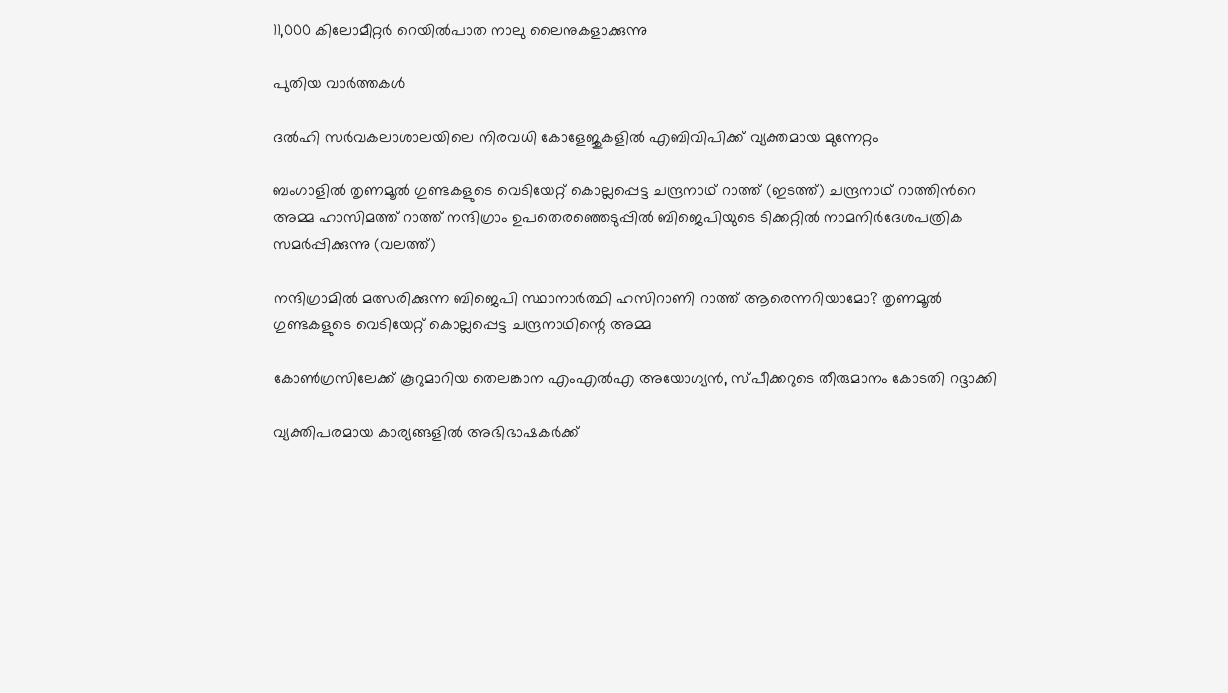11,000 കിലോമീറ്റര്‍ റെയില്‍പാത നാലു ലൈനുകളാക്കുന്നു

പുതിയ വാര്‍ത്തകള്‍

ദല്‍ഹി സര്‍വകലാശാലയിലെ നിരവധി കോളേജുകളില്‍ എബിവിപിക്ക് വ്യക്തമായ മുന്നേറ്റം

ബംഗാളില്‍ തൃണമൂല്‍ ഗുണ്ടകളുടെ വെടിയേറ്റ് കൊല്ലപ്പെട്ട ചന്ദ്രനാഥ് റാത്ത് (ഇടത്ത്) ചന്ദ്രനാഥ് റാത്തിന്‍റെ അമ്മ ഹാസിമത്ത് റാത്ത് നന്ദിഗ്രാം ഉപതെരഞ്ഞെടുപ്പില്‍ ബിജെപിയുടെ ടിക്കറ്റില്‍ നാമനിര്‍ദേശപത്രിക സമര്‍പ്പിക്കുന്നു (വലത്ത്)

നന്ദിഗ്രാമില്‍ മത്സരിക്കുന്ന ബിജെപി സ്ഥാനാര്‍ത്ഥി ഹസിറാണി റാത്ത് ആരെന്നറിയാമോ? തൃണമൂല്‍ ഗുണ്ടകളുടെ വെടിയേറ്റ് കൊല്ലപ്പെട്ട ചന്ദ്രനാഥിന്റെ അമ്മ

കോണ്‍ഗ്രസിലേക്ക് കൂറുമാറിയ തെലങ്കാന എംഎല്‍എ അയോഗ്യന്‍, സ്പീക്കറുടെ തീരുമാനം കോടതി റദ്ദാക്കി

വ്യക്തിപരമായ കാര്യങ്ങളില്‍ അഭിഭാഷകര്‍ക്ക്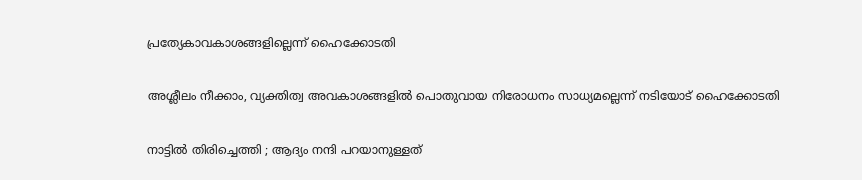പ്രത്യേകാവകാശങ്ങളില്ലെന്ന് ഹൈക്കോടതി

അശ്ലീലം നീക്കാം, വ്യക്തിത്വ അവകാശങ്ങളില്‍ പൊതുവായ നിരോധനം സാധ്യമല്ലെന്ന് നടിയോട് ഹൈക്കോടതി

നാട്ടിൽ തിരിച്ചെത്തി ; ആദ്യം നന്ദി പറയാനുള്ളത്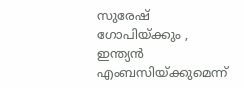സുരേഷ് ഗോപിയ്‌ക്കും , ഇന്ത്യൻ എംബസിയ്‌ക്കുമെന്ന്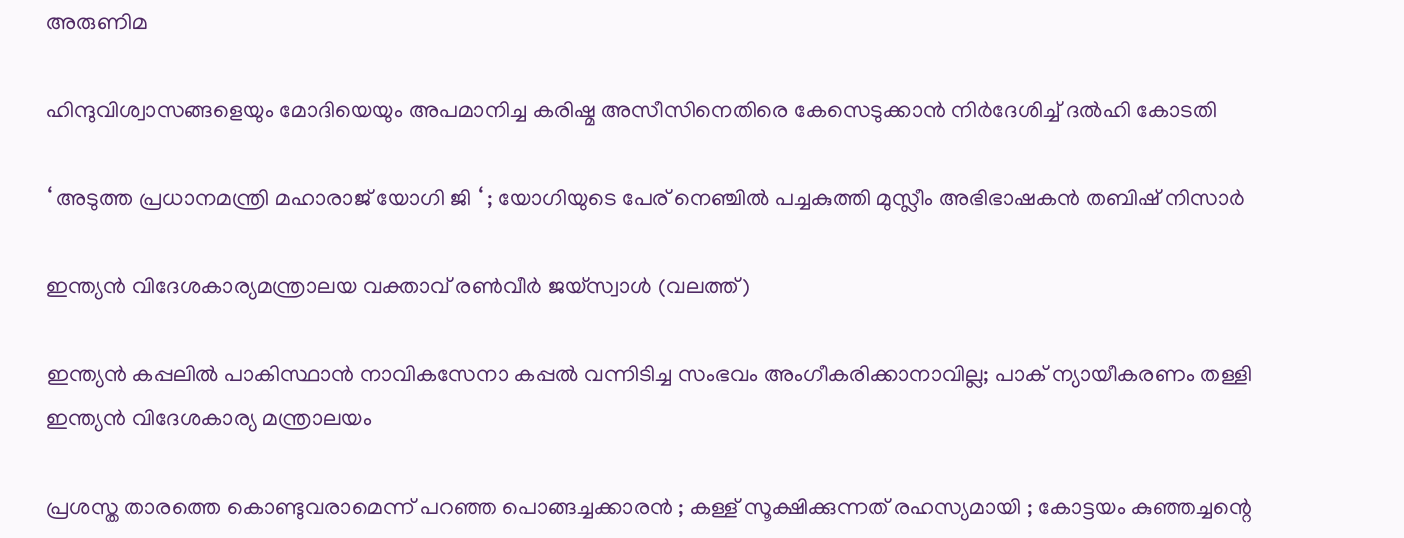അരുണിമ

ഹിന്ദുവിശ്വാസങ്ങളെയും മോദിയെയും അപമാനിച്ച കരിഷ്മ അസീസിനെതിരെ കേസെടുക്കാന്‍ നിര്‍ദേശിച്ച് ദല്‍ഹി കോടതി

‘ അടുത്ത പ്രധാനമന്ത്രി മഹാരാജ് യോഗി ജി ‘ ; യോഗിയുടെ പേര് നെഞ്ചിൽ പച്ചകുത്തി മുസ്ലീം അഭിഭാഷകൻ തബിഷ് നിസാർ

ഇന്ത്യന്‍ വിദേശകാര്യമന്ത്രാലയ വക്താവ് രണ്‍വീര്‍ ജയ്സ്വാള്‍ (വലത്ത്)

ഇന്ത്യൻ കപ്പലില്‍ പാകിസ്ഥാൻ നാവികസേനാ കപ്പൽ വന്നിടിച്ച സംഭവം അംഗീകരിക്കാനാവില്ല; പാക് ന്യായീകരണം തള്ളി ഇന്ത്യന്‍ വിദേശകാര്യ മന്ത്രാലയം

പ്രശസ്ത താരത്തെ കൊണ്ടുവരാമെന്ന് പറഞ്ഞ പൊങ്ങച്ചക്കാരൻ ; കള്ള് സൂക്ഷിക്കുന്നത് രഹസ്യമായി ; കോട്ടയം കുഞ്ഞച്ചന്റെ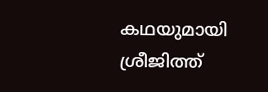കഥയുമായി ശ്രീജിത്ത്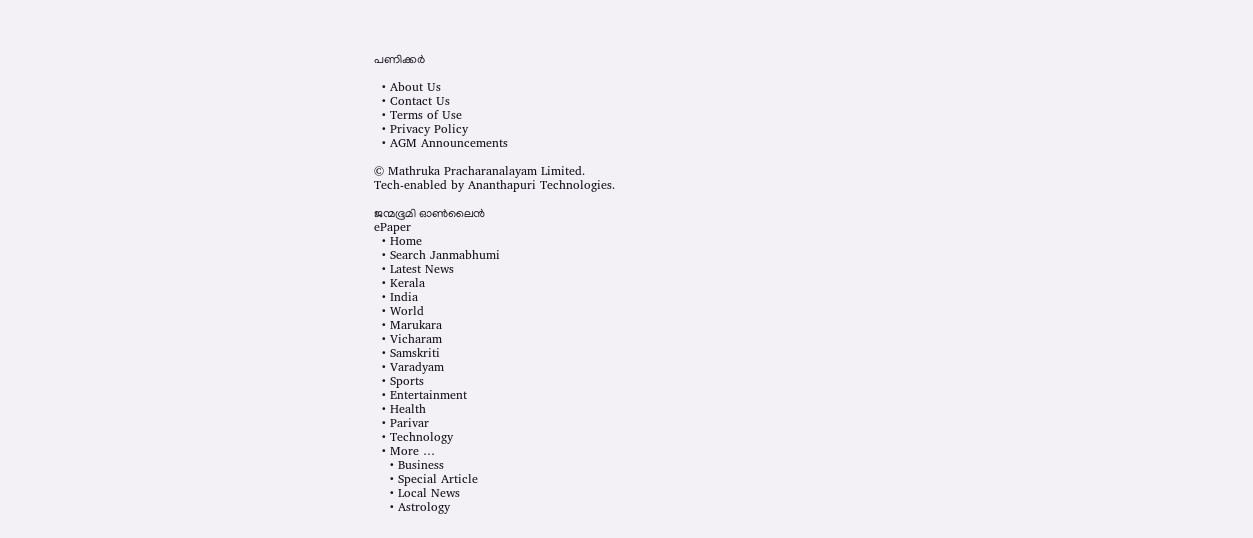പണിക്കർ

  • About Us
  • Contact Us
  • Terms of Use
  • Privacy Policy
  • AGM Announcements

© Mathruka Pracharanalayam Limited.
Tech-enabled by Ananthapuri Technologies.

ജന്മഭൂമി ഓണ്‍ലൈന്‍
ePaper
  • Home
  • Search Janmabhumi
  • Latest News
  • Kerala
  • India
  • World
  • Marukara
  • Vicharam
  • Samskriti
  • Varadyam
  • Sports
  • Entertainment
  • Health
  • Parivar
  • Technology
  • More …
    • Business
    • Special Article
    • Local News
    • Astrology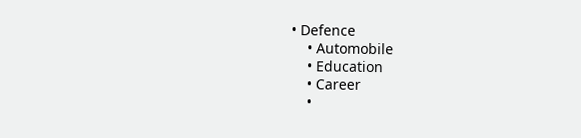• Defence
    • Automobile
    • Education
    • Career
    •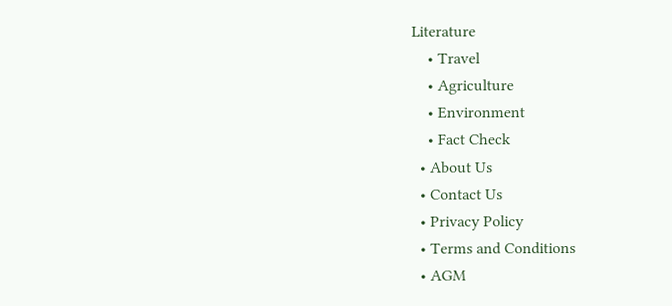Literature
    • Travel
    • Agriculture
    • Environment
    • Fact Check
  • About Us
  • Contact Us
  • Privacy Policy
  • Terms and Conditions
  • AGM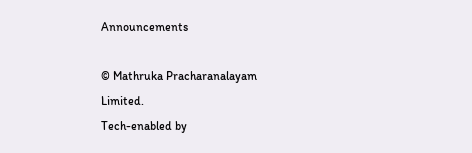Announcements

© Mathruka Pracharanalayam Limited.
Tech-enabled by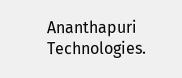Ananthapuri Technologies.